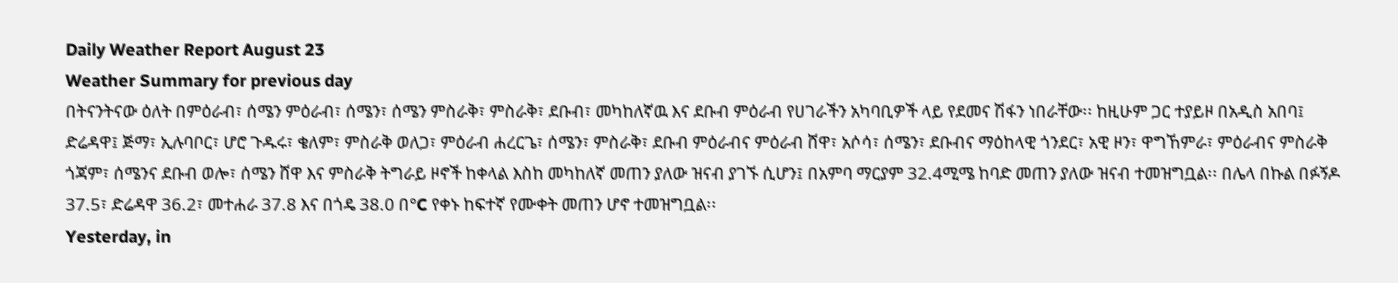Daily Weather Report August 23
Weather Summary for previous day
በትናንትናው ዕለት በምዕራብ፣ ሰሜን ምዕራብ፣ ሰሜን፣ ሰሜን ምስራቅ፣ ምስራቅ፣ ደቡብ፣ መካከለኛዉ እና ደቡብ ምዕራብ የሀገራችን አካባቢዎች ላይ የደመና ሽፋን ነበራቸው፡፡ ከዚሁም ጋር ተያይዞ በአዲስ አበባ፤ ድሬዳዋ፤ ጅማ፣ ኢሉባቦር፣ ሆሮ ጉዱሩ፣ ቄለም፣ ምስራቅ ወለጋ፣ ምዕራብ ሐረርጌ፣ ሰሜን፣ ምስራቅ፣ ደቡብ ምዕራብና ምዕራብ ሸዋ፣ አሶሳ፣ ሰሜን፣ ደቡብና ማዕከላዊ ጎንደር፣ አዊ ዞን፣ ዋግኸምራ፣ ምዕራብና ምስራቅ ጎጃም፣ ሰሜንና ደቡብ ወሎ፣ ሰሜን ሸዋ እና ምስራቅ ትግራይ ዞኖች ከቀላል እስከ መካከለኛ መጠን ያለው ዝናብ ያገኙ ሲሆን፤ በአምባ ማርያም 32.4ሚሜ ከባድ መጠን ያለው ዝናብ ተመዝግቧል፡፡ በሌላ በኩል በፉኝዶ 37.5፣ ድሬዳዋ 36.2፣ መተሐራ 37.8 እና በጎዴ 38.0 በ°C የቀኑ ከፍተኛ የሙቀት መጠን ሆኖ ተመዝግቧል፡፡
Yesterday, in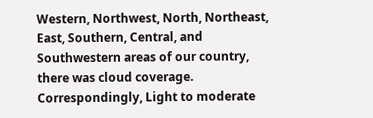Western, Northwest, North, Northeast, East, Southern, Central, and Southwestern areas of our country, there was cloud coverage. Correspondingly, Light to moderate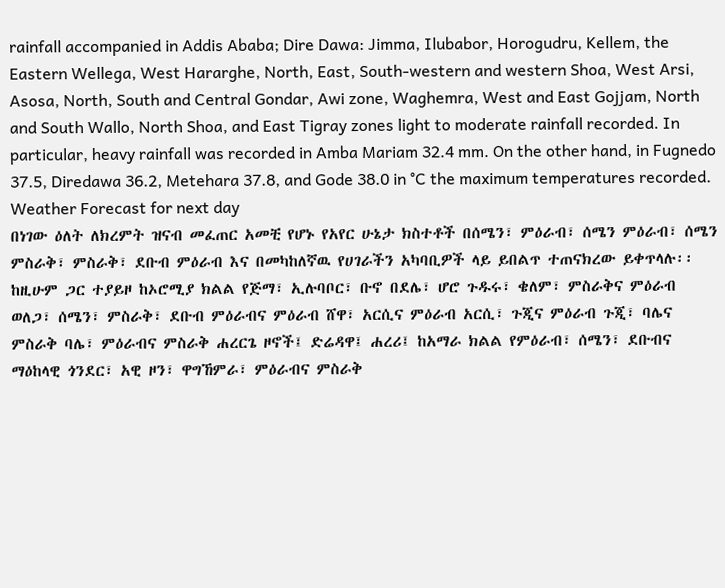rainfall accompanied in Addis Ababa; Dire Dawa: Jimma, Ilubabor, Horogudru, Kellem, the Eastern Wellega, West Hararghe, North, East, South-western and western Shoa, West Arsi, Asosa, North, South and Central Gondar, Awi zone, Waghemra, West and East Gojjam, North and South Wallo, North Shoa, and East Tigray zones light to moderate rainfall recorded. In particular, heavy rainfall was recorded in Amba Mariam 32.4 mm. On the other hand, in Fugnedo 37.5, Diredawa 36.2, Metehara 37.8, and Gode 38.0 in °C the maximum temperatures recorded.
Weather Forecast for next day
በነገው ዕለት ለክረምት ዝናብ መፈጠር አመቺ የሆኑ የአየር ሁኔታ ክስተቶች በሰሜን፣ ምዕራብ፣ ሰሜን ምዕራብ፣ ሰሜን ምስራቅ፣ ምስራቅ፣ ደቡብ ምዕራብ እና በመካከለኛዉ የሀገራችን አካባቢዎች ላይ ይበልጥ ተጠናክረው ይቀጥላሉ፡፡ ከዚሁም ጋር ተያይዞ ከኦሮሚያ ክልል የጅማ፣ ኢሉባቦር፣ ቡኖ በደሌ፣ ሆሮ ጉዱሩ፣ ቄለም፣ ምስራቅና ምዕራብ ወለጋ፣ ሰሜን፣ ምስራቅ፣ ደቡብ ምዕራብና ምዕራብ ሸዋ፣ አርሲና ምዕራብ አርሲ፣ ጉጂና ምዕራብ ጉጂ፣ ባሌና ምስራቅ ባሌ፣ ምዕራብና ምስራቅ ሐረርጌ ዞኖች፤ ድሬዳዋ፤ ሐረሪ፤ ከአማራ ክልል የምዕራብ፣ ሰሜን፣ ደቡብና ማዕከላዊ ጎንደር፣ አዊ ዞን፣ ዋግኸምራ፣ ምዕራብና ምስራቅ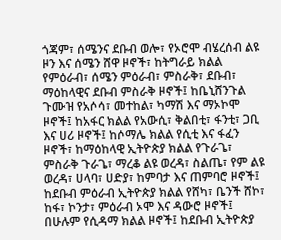ጎጃም፣ ሰሜንና ደቡብ ወሎ፣ የኦሮሞ ብሄረሰብ ልዩ ዞን እና ሰሜን ሸዋ ዞኖች፣ ከትግራይ ክልል የምዕራብ፣ ሰሜን ምዕራብ፣ ምስራቅ፣ ደቡብ፣ ማዕከላዊና ደቡብ ምስራቅ ዞኖች፤ ከቤኒሸንጉል ጉሙዝ የአሶሳ፣ መተከል፣ ካማሽ እና ማኦኮሞ ዞኖች፤ ከአፋር ክልል የአውሲ፣ ቅልበቲ፣ ፋንቲ፣ ጋቢ እና ሀሪ ዞኖች፤ ከሶማሌ ክልል የሲቲ እና ፋፈን ዞኖች፣ ከማዕከላዊ ኢትዮጵያ ክልል የጉራጌ፣ ምስራቅ ጉራጌ፣ ማረቆ ልዩ ወረዳ፣ ስልጤ፣ የም ልዩ ወረዳ፣ ሀላባ፣ ሀድያ፣ ከምባታ እና ጠምባሮ ዞኖች፤ ከደቡብ ምዕራብ ኢትዮጵያ ክልል የሸካ፣ ቤንች ሸኮ፣ ከፋ፣ ኮንታ፣ ምዕራብ ኦሞ እና ዳውሮ ዞኖች፤ በሁሉም የሲዳማ ክልል ዞኖች፤ ከደቡብ ኢትዮጵያ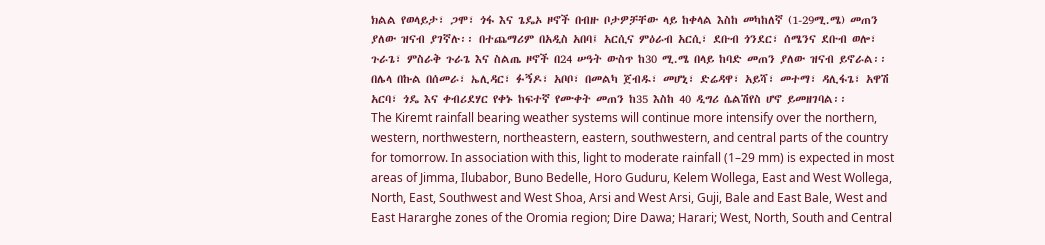ክልል የወላይታ፣ ጋሞ፣ ጎፋ እና ጌዴኦ ዞኖች በብዙ ቦታዎቻቸው ላይ ከቀላል እስከ መካከለኛ (1-29ሚ.ሜ) መጠን ያለው ዝናብ ያገኛሉ፡፡ በተጨማሪም በአዲስ አበባ፤ አርሲና ምዕራብ አርሲ፣ ደቡብ ጎንደር፣ ሰሜንና ደቡብ ወሎ፣ ጉራጌ፣ ምስራቅ ጉራጌ እና ስልጤ ዞኖች በ24 ሠዓት ውስጥ ከ30 ሚ.ሜ በላይ ከባድ መጠን ያለው ዝናብ ይኖራል፡፡ በሌላ በኩል በሰመራ፣ ኤሊዳር፣ ፉኝዶ፣ አቦቦ፣ በመልካ ጀብዱ፣ መሆኒ፣ ድሬዳዋ፣ አይሻ፣ መተማ፣ ዳሊፋጌ፣ አዋሽ አርባ፣ ጎዴ እና ቀብሪደሃር የቀኑ ከፍተኛ የሙቀት መጠን ከ35 እስከ 40 ዲግሪ ሴልሽየስ ሆኖ ይመዘገባል፡፡
The Kiremt rainfall bearing weather systems will continue more intensify over the northern, western, northwestern, northeastern, eastern, southwestern, and central parts of the country for tomorrow. In association with this, light to moderate rainfall (1–29 mm) is expected in most areas of Jimma, Ilubabor, Buno Bedelle, Horo Guduru, Kelem Wollega, East and West Wollega, North, East, Southwest and West Shoa, Arsi and West Arsi, Guji, Bale and East Bale, West and East Hararghe zones of the Oromia region; Dire Dawa; Harari; West, North, South and Central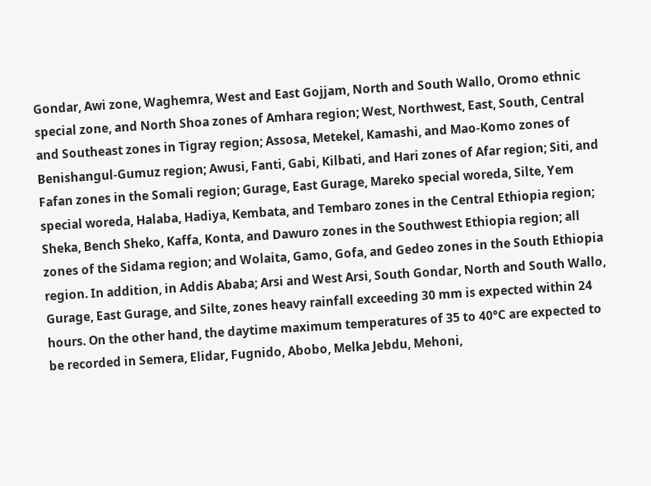Gondar, Awi zone, Waghemra, West and East Gojjam, North and South Wallo, Oromo ethnic special zone, and North Shoa zones of Amhara region; West, Northwest, East, South, Central and Southeast zones in Tigray region; Assosa, Metekel, Kamashi, and Mao-Komo zones of Benishangul-Gumuz region; Awusi, Fanti, Gabi, Kilbati, and Hari zones of Afar region; Siti, and Fafan zones in the Somali region; Gurage, East Gurage, Mareko special woreda, Silte, Yem special woreda, Halaba, Hadiya, Kembata, and Tembaro zones in the Central Ethiopia region; Sheka, Bench Sheko, Kaffa, Konta, and Dawuro zones in the Southwest Ethiopia region; all zones of the Sidama region; and Wolaita, Gamo, Gofa, and Gedeo zones in the South Ethiopia region. In addition, in Addis Ababa; Arsi and West Arsi, South Gondar, North and South Wallo, Gurage, East Gurage, and Silte, zones heavy rainfall exceeding 30 mm is expected within 24 hours. On the other hand, the daytime maximum temperatures of 35 to 40°C are expected to be recorded in Semera, Elidar, Fugnido, Abobo, Melka Jebdu, Mehoni,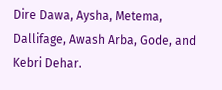Dire Dawa, Aysha, Metema, Dallifage, Awash Arba, Gode, and Kebri Dehar.